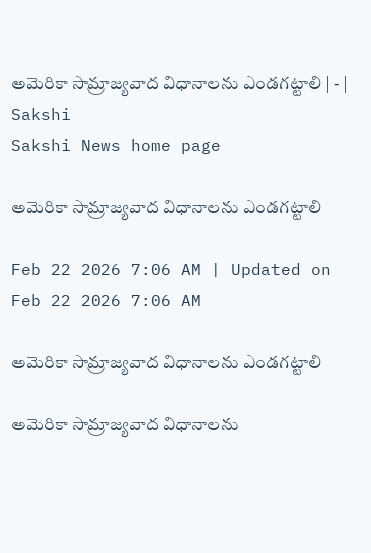అమెరికా సామ్రాజ్యవాద విధానాలను ఎండగట్టాలి | - | Sakshi
Sakshi News home page

అమెరికా సామ్రాజ్యవాద విధానాలను ఎండగట్టాలి

Feb 22 2026 7:06 AM | Updated on Feb 22 2026 7:06 AM

అమెరికా సామ్రాజ్యవాద విధానాలను ఎండగట్టాలి

అమెరికా సామ్రాజ్యవాద విధానాలను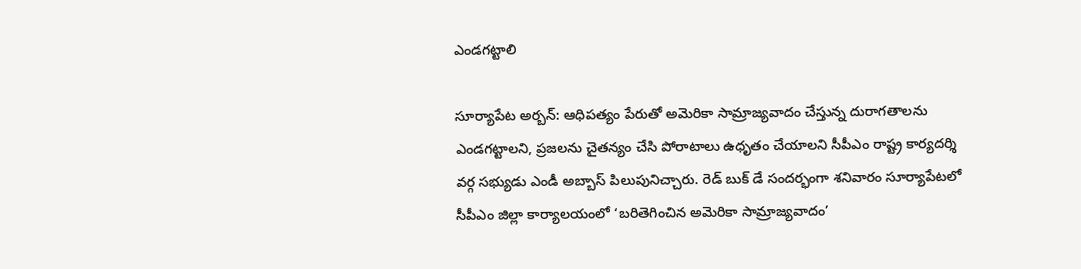ఎండగట్టాలి

సూర్యాపేట అర్బన్‌: ఆధిపత్యం పేరుతో అమెరికా సామ్రాజ్యవాదం చేస్తున్న దురాగతాలను ఎండగట్టాలని, ప్రజలను చైతన్యం చేసి పోరాటాలు ఉధృతం చేయాలని సీపీఎం రాష్ట్ర కార్యదర్శి వర్గ సభ్యుడు ఎండీ అబ్బాస్‌ పిలుపునిచ్చారు. రెడ్‌ బుక్‌ డే సందర్భంగా శనివారం సూర్యాపేటలో సీపీఎం జిల్లా కార్యాలయంలో ‘బరితెగించిన అమెరికా సామ్రాజ్యవాదం’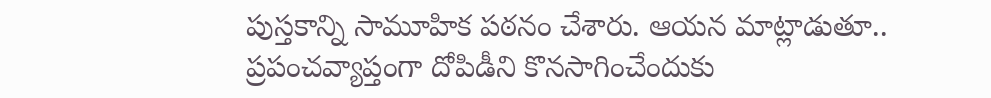పుస్తకాన్ని సామూహిక పఠనం చేశారు. ఆయన మాట్లాడుతూ.. ప్రపంచవ్యాప్తంగా దోపిడీని కొనసాగించేందుకు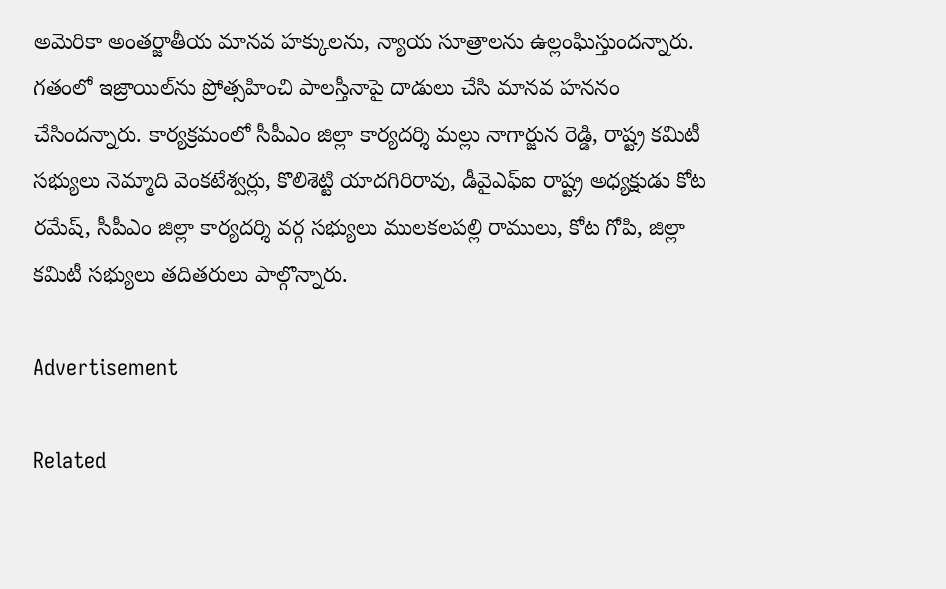అమెరికా అంతర్జాతీయ మానవ హక్కులను, న్యాయ సూత్రాలను ఉల్లంఘిస్తుందన్నారు. గతంలో ఇజ్రాయిల్‌ను ప్రోత్సహించి పాలస్తీనాపై దాడులు చేసి మానవ హననం చేసిందన్నారు. కార్యక్రమంలో సీపీఎం జిల్లా కార్యదర్శి మల్లు నాగార్జున రెడ్డి, రాష్ట్ర కమిటీ సభ్యులు నెమ్మాది వెంకటేశ్వర్లు, కొలిశెట్టి యాదగిరిరావు, డీవైఎఫ్‌ఐ రాష్ట్ర అధ్యక్షుడు కోట రమేష్‌, సీపీఎం జిల్లా కార్యదర్శి వర్గ సభ్యులు ములకలపల్లి రాములు, కోట గోపి, జిల్లా కమిటీ సభ్యులు తదితరులు పాల్గొన్నారు.

Advertisement

Related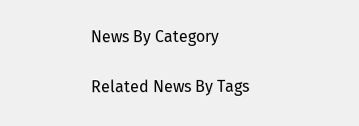News By Category

Related News By Tags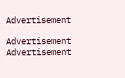Advertisement

Advertisement
Advertisement